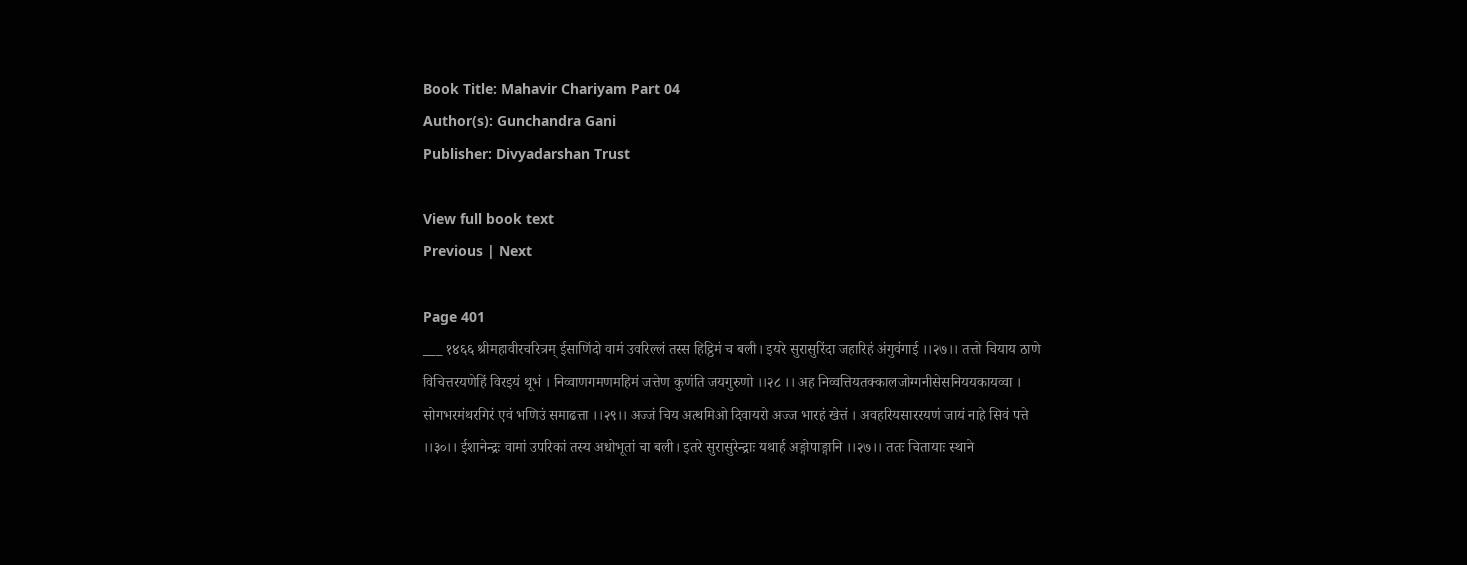Book Title: Mahavir Chariyam Part 04
Author(s): Gunchandra Gani
Publisher: Divyadarshan Trust

View full book text
Previous | Next

Page 401
___ १४६६ श्रीमहावीरचरित्रम् ईसाणिंदो वामं उवरिल्लं तस्स हिट्ठिमं च बली। इयरे सुरासुरिंदा जहारिहं अंगुवंगाई ।।२७।। तत्तो चियाय ठाणे विचित्तरयणेहिं विरइयं थूभं । निव्वाणगमणमहिमं जत्तेण कुणंति जयगुरुणो ।।२८ ।। अह निव्वत्तियतक्कालजोग्गनीसेसनिययकायव्वा । सोगभरमंथरगिरं एवं भणिउं समाढत्ता ।।२९।। अज्जं चिय अत्थमिओ दिवायरो अज्ज भारहं खेत्तं । अवहरियसाररयणं जायं नाहे सिवं पत्ते ।।३०।। ईशानेन्द्रः वामां उपरिकां तस्य अधोभूतां चा बली। इतरे सुरासुरेन्द्राः यथार्ह अङ्गोपाङ्गानि ।।२७।। ततः चितायाः स्थाने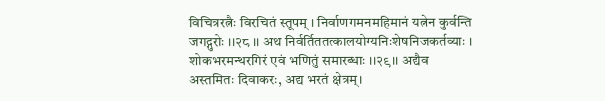विचित्ररत्नैः विरचितं स्तूपम् । निर्वाणगमनमहिमानं यत्नेन कुर्वन्ति जगद्गुरोः ।।२८ ।। अथ निर्वर्तिततत्कालयोग्यनिःशेषनिजकर्तव्याः । शोकभरमन्थरगिरं एवं भणितुं समारब्धाः ।।२९।। अद्यैव अस्तमितः दिवाकरः, अद्य भरतं क्षेत्रम्।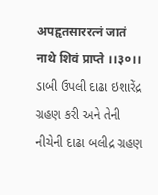अपहृतसाररत्नं जातं नाथे शिवं प्राप्ते ।।३०।। ડાબી ઉપલી દાઢા ઇશારેંદ્ર ગ્રહણ કરી અને તેની નીચેની દાઢા બલીદ્ર ગ્રહણ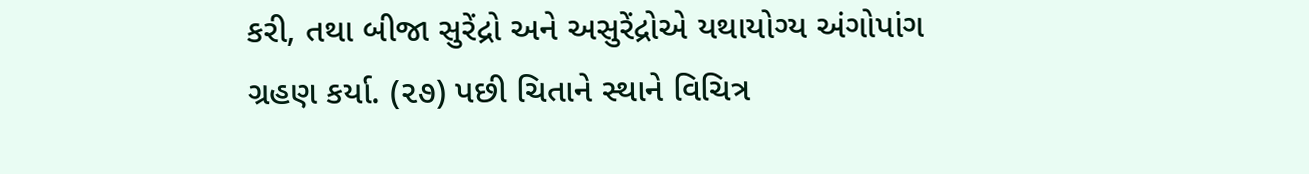કરી, તથા બીજા સુરેંદ્રો અને અસુરેંદ્રોએ યથાયોગ્ય અંગોપાંગ ગ્રહણ કર્યા. (૨૭) પછી ચિતાને સ્થાને વિચિત્ર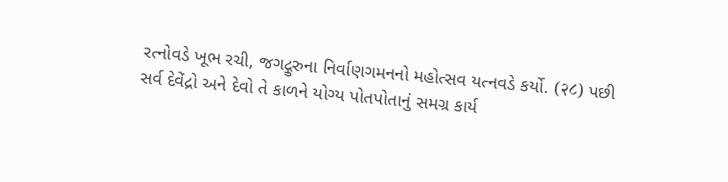રત્નોવડે ખૂભ રચી, જગદ્ગુરુના નિર્વાણગમનનો મહોત્સવ યત્નવડે કર્યો. (२८) પછી સર્વ દેવેંદ્રો અને દેવો તે કાળને યોગ્ય પોતપોતાનું સમગ્ર કાર્ય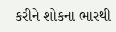કરીને શોકના ભારથી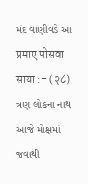મંદ વાણીવડે આ प्रमाए पोसवा साया :- (२८) ત્રણ લોકના નાથ આજે મોક્ષમાં જવાથી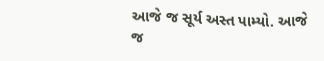આજે જ સૂર્ય અસ્ત પામ્યો. આજે જ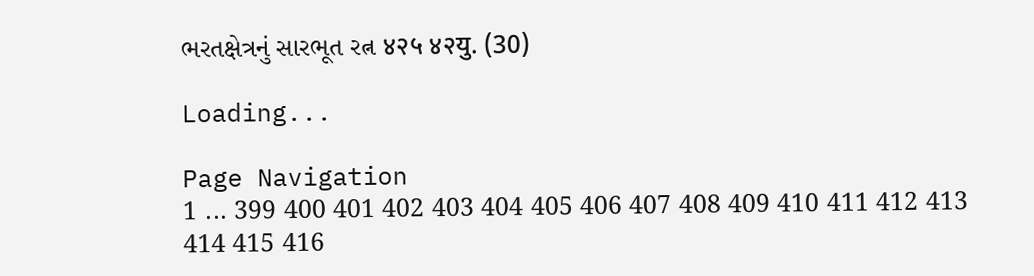ભરતક્ષેત્રનું સારભૂત રત્ન ४२५ ४२यु. (30)

Loading...

Page Navigation
1 ... 399 400 401 402 403 404 405 406 407 408 409 410 411 412 413 414 415 416